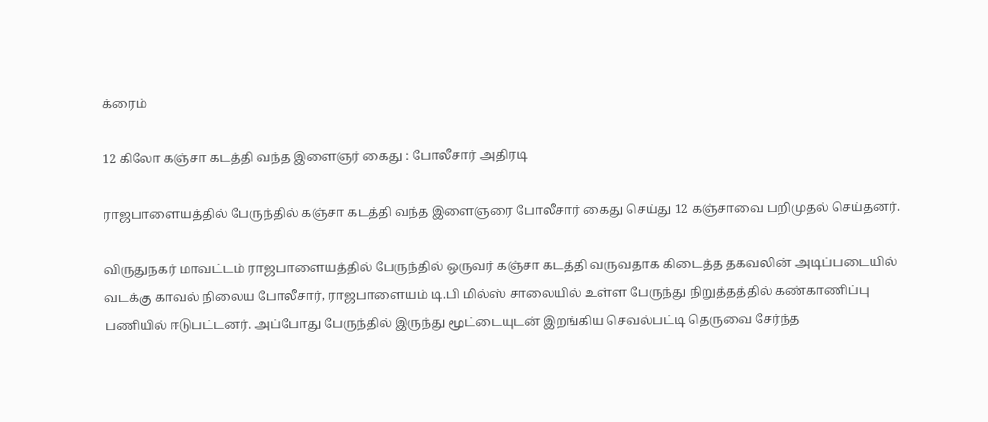க்ரைம்

12 கிலோ கஞ்சா கடத்தி வந்த இளைஞர் கைது : போலீசார் அதிரடி

ராஜபாளையத்தில் பேருந்தில் கஞ்சா கடத்தி வந்த இளைஞரை போலீசார் கைது செய்து 12 கஞ்சாவை பறிமுதல் செய்தனர்.

விருதுநகர் மாவட்டம் ராஜபாளையத்தில் பேருந்தில் ஒருவர் கஞ்சா கடத்தி வருவதாக கிடைத்த தகவலின் அடிப்படையில் வடக்கு காவல் நிலைய போலீசார், ராஜபாளையம் டி.பி மில்ஸ் சாலையில் உள்ள பேருந்து நிறுத்தத்தில் கண்காணிப்பு பணியில் ஈடுபட்டனர். அப்போது பேருந்தில் இருந்து மூட்டையுடன் இறங்கிய செவல்பட்டி தெருவை சேர்ந்த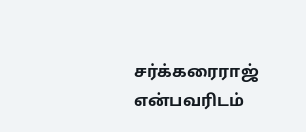சர்க்கரைராஜ் என்பவரிடம்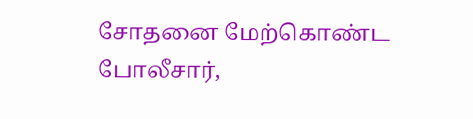சோதனை மேற்கொண்ட போலீசார்,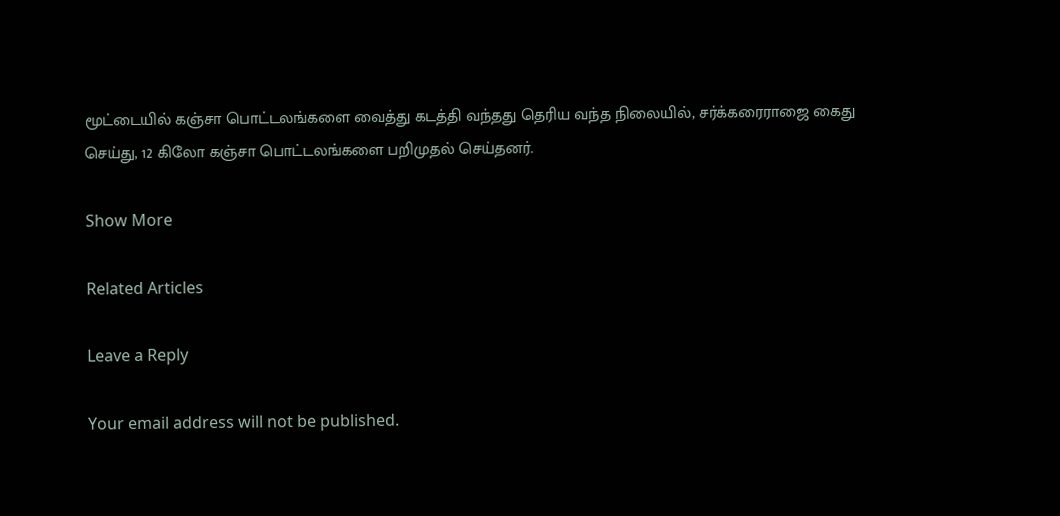மூட்டையில் கஞ்சா பொட்டலங்களை வைத்து கடத்தி வந்தது தெரிய வந்த நிலையில், சர்க்கரைராஜை கைது செய்து, 12 கிலோ கஞ்சா பொட்டலங்களை பறிமுதல் செய்தனர்.

Show More

Related Articles

Leave a Reply

Your email address will not be published.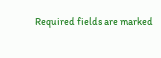Required fields are marked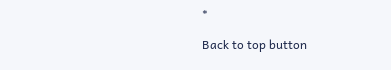*

Back to top button